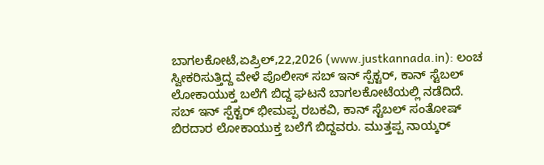ಬಾಗಲಕೋಟೆ,ಏಪ್ರಿಲ್,22,2026 (www.justkannada.in): ಲಂಚ ಸ್ವೀಕರಿಸುತ್ತಿದ್ದ ವೇಳೆ ಪೊಲೀಸ್ ಸಬ್ ಇನ್ ಸ್ಪೆಕ್ಟರ್, ಕಾನ್ ಸ್ಟೆಬಲ್ ಲೋಕಾಯುಕ್ತ ಬಲೆಗೆ ಬಿದ್ದ ಘಟನೆ ಬಾಗಲಕೋಟೆಯಲ್ಲಿ ನಡೆದಿದೆ.
ಸಬ್ ಇನ್ ಸ್ಪೆಕ್ಟರ್ ಭೀಮಪ್ಪ ರಬಕವಿ, ಕಾನ್ ಸ್ಟೆಬಲ್ ಸಂತೋಷ್ ಬಿರದಾರ ಲೋಕಾಯುಕ್ತ ಬಲೆಗೆ ಬಿದ್ದವರು. ಮುತ್ತಪ್ಪ ನಾಯ್ಕರ್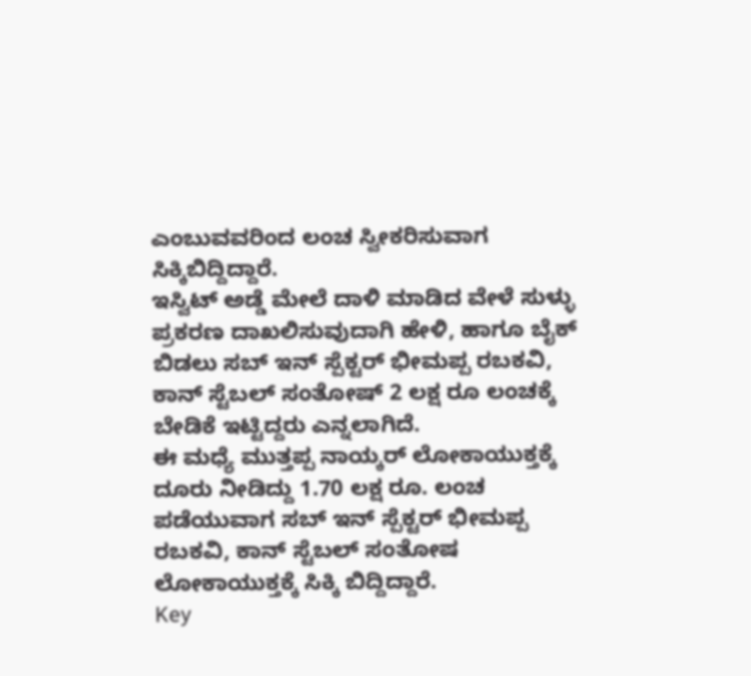ಎಂಬುವವರಿಂದ ಲಂಚ ಸ್ವೀಕರಿಸುವಾಗ ಸಿಕ್ಕಿಬಿದ್ದಿದ್ದಾರೆ.
ಇಸ್ವಿಟ್ ಅಡ್ಡೆ ಮೇಲೆ ದಾಳಿ ಮಾಡಿದ ವೇಳೆ ಸುಳ್ಳು ಪ್ರಕರಣ ದಾಖಲಿಸುವುದಾಗಿ ಹೇಳಿ, ಹಾಗೂ ಬೈಕ್ ಬಿಡಲು ಸಬ್ ಇನ್ ಸ್ಪೆಕ್ಟರ್ ಭೀಮಪ್ಪ ರಬಕವಿ, ಕಾನ್ ಸ್ಟೆಬಲ್ ಸಂತೋಷ್ 2 ಲಕ್ಷ ರೂ ಲಂಚಕ್ಕೆ ಬೇಡಿಕೆ ಇಟ್ಟಿದ್ದರು ಎನ್ನಲಾಗಿದೆ.
ಈ ಮಧ್ಯೆ ಮುತ್ತಪ್ಪ ನಾಯ್ಕರ್ ಲೋಕಾಯುಕ್ತಕ್ಕೆ ದೂರು ನೀಡಿದ್ದು 1.70 ಲಕ್ಷ ರೂ. ಲಂಚ ಪಡೆಯುವಾಗ ಸಬ್ ಇನ್ ಸ್ಪೆಕ್ಟರ್ ಭೀಮಪ್ಪ ರಬಕವಿ, ಕಾನ್ ಸ್ಟೆಬಲ್ ಸಂತೋಷ ಲೋಕಾಯುಕ್ತಕ್ಕೆ ಸಿಕ್ಕಿ ಬಿದ್ದಿದ್ದಾರೆ.
Key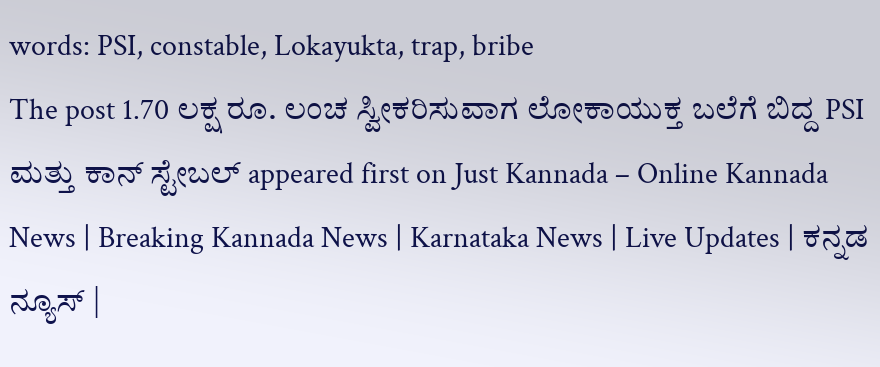words: PSI, constable, Lokayukta, trap, bribe
The post 1.70 ಲಕ್ಷ ರೂ. ಲಂಚ ಸ್ವೀಕರಿಸುವಾಗ ಲೋಕಾಯುಕ್ತ ಬಲೆಗೆ ಬಿದ್ದ PSI ಮತ್ತು ಕಾನ್ ಸ್ಟೇಬಲ್ appeared first on Just Kannada – Online Kannada News | Breaking Kannada News | Karnataka News | Live Updates | ಕನ್ನಡ ನ್ಯೂಸ್ |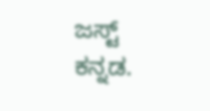ಜಸ್ಟ್ ಕನ್ನಡ.